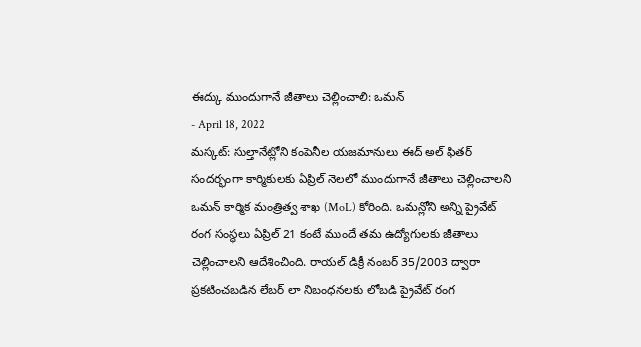ఈద్కు ముందుగానే జీతాలు చెల్లించాలి: ఒమన్
- April 18, 2022
మస్కట్: సుల్తానేట్లోని కంపెనీల యజమానులు ఈద్ అల్ ఫితర్ సందర్భంగా కార్మికులకు ఏప్రిల్ నెలలో ముందుగానే జీతాలు చెల్లించాలని ఒమన్ కార్మిక మంత్రిత్వ శాఖ (MoL) కోరింది. ఒమన్లోని అన్ని ప్రైవేట్ రంగ సంస్థలు ఏప్రిల్ 21 కంటే ముందే తమ ఉద్యోగులకు జీతాలు చెల్లించాలని ఆదేశించింది. రాయల్ డిక్రీ నంబర్ 35/2003 ద్వారా ప్రకటించబడిన లేబర్ లా నిబంధనలకు లోబడి ప్రైవేట్ రంగ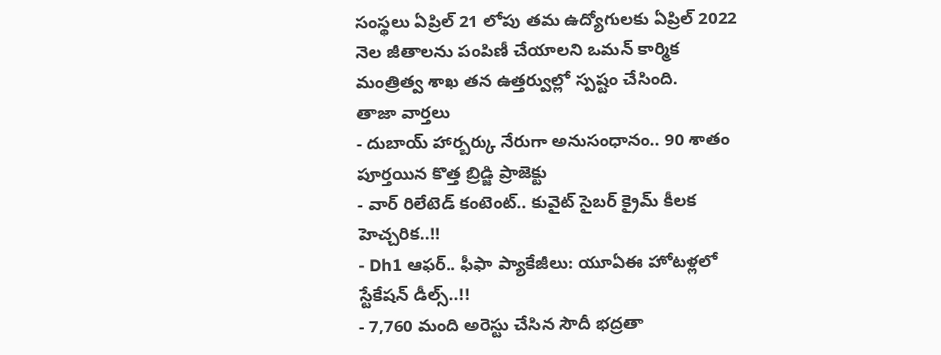సంస్థలు ఏప్రిల్ 21 లోపు తమ ఉద్యోగులకు ఏప్రిల్ 2022 నెల జీతాలను పంపిణీ చేయాలని ఒమన్ కార్మిక మంత్రిత్వ శాఖ తన ఉత్తర్వుల్లో స్పష్టం చేసింది.
తాజా వార్తలు
- దుబాయ్ హార్బర్కు నేరుగా అనుసంధానం.. 90 శాతం పూర్తయిన కొత్త బ్రిడ్జి ప్రాజెక్టు
- వార్ రిలేటెడ్ కంటెంట్.. కువైట్ సైబర్ క్రైమ్ కీలక హెచ్చరిక..!!
- Dh1 ఆఫర్.. ఫీఫా ప్యాకేజీలు: యూఏఈ హోటళ్లలో స్టేకేషన్ డీల్స్..!!
- 7,760 మంది అరెస్టు చేసిన సౌదీ భద్రతా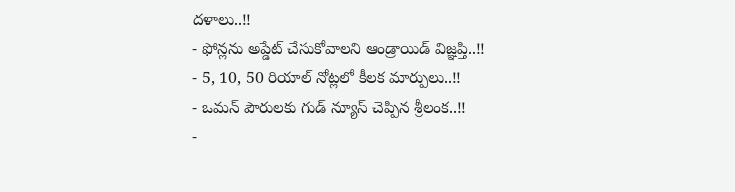దళాలు..!!
- ఫోన్లను అప్డేట్ చేసుకోవాలని ఆండ్రాయిడ్ విజ్ఞప్తి..!!
- 5, 10, 50 రియాల్ నోట్లలో కీలక మార్పులు..!!
- ఒమన్ పౌరులకు గుడ్ న్యూస్ చెప్పిన శ్రీలంక..!!
-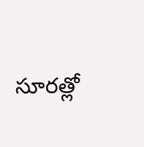సూరత్లో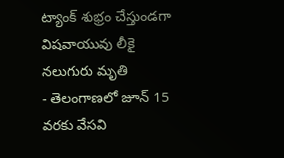ట్యాంక్ శుభ్రం చేస్తుండగా విషవాయువు లీకై నలుగురు మృతి
- తెలంగాణలో జూన్ 15 వరకు వేసవి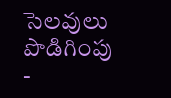సెలవులు పొడిగింపు
-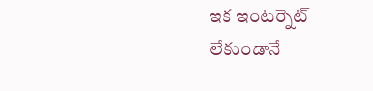ఇక ఇంటర్నెట్ లేకుండానే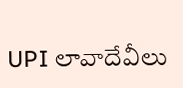UPI లావాదేవీలు